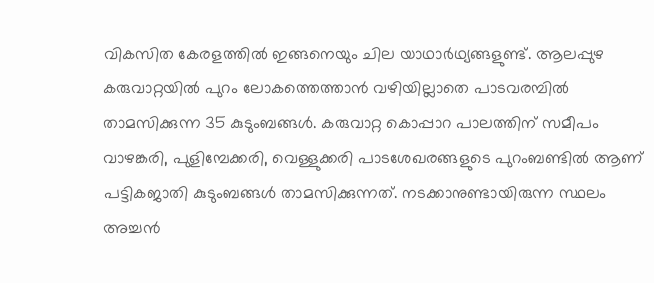വികസിത കേരളത്തിൽ ഇങ്ങനെയും ചില യാഥാർഥ്യങ്ങളുണ്ട്. ആലപ്പുഴ കരുവാറ്റയിൽ പുറം ലോകത്തെത്താൻ വഴിയില്ലാതെ പാടവരമ്പിൽ താമസിക്കുന്ന 35 കുടുംബങ്ങൾ. കരുവാറ്റ കൊപ്പാറ പാലത്തിന് സമീപം വാഴങ്കരി, പുളിമ്പേക്കരി, വെള്ളുക്കരി പാടശേഖരങ്ങളുടെ പുറംബണ്ടിൽ ആണ് പട്ടികജാതി കുടുംബങ്ങൾ താമസിക്കുന്നത്. നടക്കാനുണ്ടായിരുന്ന സ്ഥലം അച്ചൻ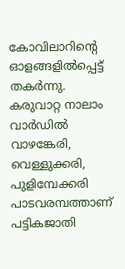കോവിലാറിന്റെ ഓളങ്ങളിൽപ്പെട്ട് തകർന്നു.
കരുവാറ്റ നാലാം വാർഡിൽ വാഴങ്കേരി, വെള്ളുക്കരി, പുളിമ്പേക്കരി പാടവരമ്പത്താണ് പട്ടികജാതി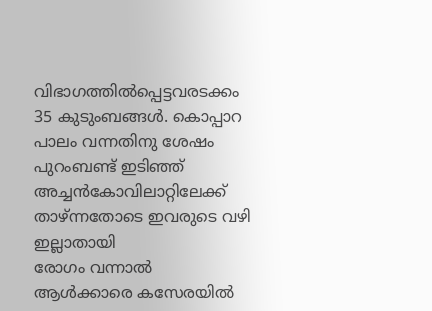വിഭാഗത്തിൽപ്പെട്ടവരടക്കം 35 കുടുംബങ്ങൾ. കൊപ്പാറ പാലം വന്നതിനു ശേഷം പുറംബണ്ട് ഇടിഞ്ഞ് അച്ചൻകോവിലാറ്റിലേക്ക് താഴ്ന്നതോടെ ഇവരുടെ വഴി ഇല്ലാതായി
രോഗം വന്നാൽ ആൾക്കാരെ കസേരയിൽ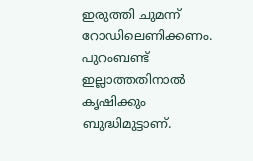ഇരുത്തി ചുമന്ന് റോഡിലെണിക്കണം. പുറംബണ്ട് ഇല്ലാത്തതിനാൽ കൃഷിക്കും ബുദ്ധിമുട്ടാണ്.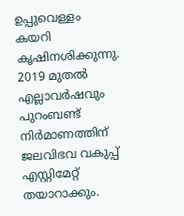ഉപ്പുവെള്ളം കയറി കൃഷിനശിക്കുന്നു.
2019 മുതൽ എല്ലാവർഷവും പുറംബണ്ട് നിർമാണത്തിന് ജലവിഭവ വകുപ്പ് എസ്റ്റിമേറ്റ് തയാറാക്കും.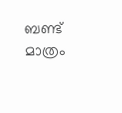ബണ്ട് മാത്രം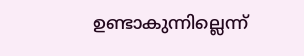ഉണ്ടാകുന്നില്ലെന്ന്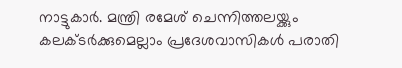നാട്ടുകാർ. മന്ത്രി രമേശ് ചെന്നിത്തലയ്ക്കും കലക്ടർക്കുമെല്ലാം പ്രദേശവാസികൾ പരാതി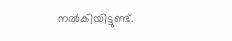നൽകിയിട്ടുണ്ട്.